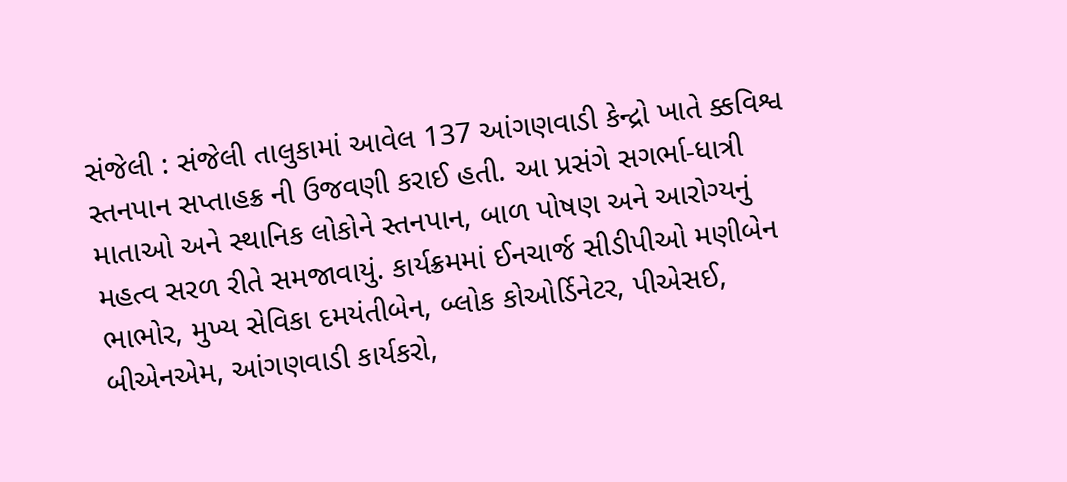સંજેલી : સંજેલી તાલુકામાં આવેલ 137 આંગણવાડી કેન્દ્રો ખાતે ક્કવિશ્વ સ્તનપાન સપ્તાહક્ર ની ઉજવણી કરાઈ હતી. આ પ્રસંગે સગર્ભા-ધાત્રી માતાઓ અને સ્થાનિક લોકોને સ્તનપાન, બાળ પોષણ અને આરોગ્યનું મહત્વ સરળ રીતે સમજાવાયું. કાર્યક્રમમાં ઈનચાર્જ સીડીપીઓ મણીબેન ભાભોર, મુખ્ય સેવિકા દમયંતીબેન, બ્લોક કોઓર્ડિનેટર, પીએસઈ, બીએનએમ, આંગણવાડી કાર્યકરો,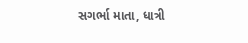સગર્ભા માતા, ધાત્રી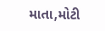માતા,મોટી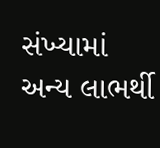સંખ્યામાં અન્ય લાભર્થી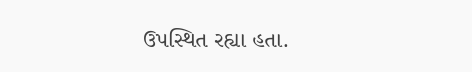ઉપસ્થિત રહ્યા હતા.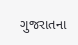ગુજરાતના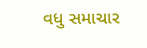વધુ સમાચાર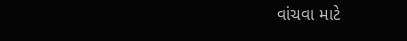વાંચવા માટે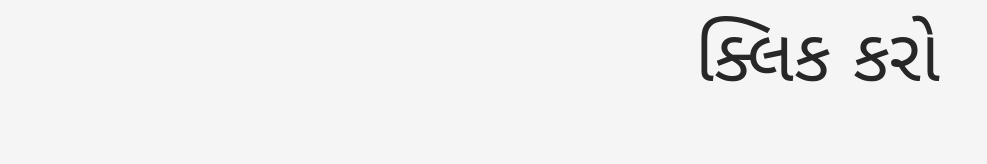ક્લિક કરો